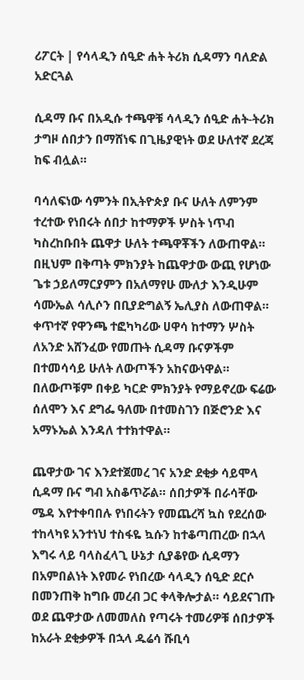ሪፖርት | የሳላዲን ሰዒድ ሐት ትሪክ ሲዳማን ባለድል አድርጓል

ሲዳማ ቡና በአዲሱ ተጫዋቹ ሳላዲን ሰዒድ ሐት-ትሪክ ታግዞ ሰበታን በማሸነፍ በጊዜያዊነት ወደ ሁለተኛ ደረጃ ከፍ ብሏል።

ባሳለፍነው ሳምንት በኢትዮጵያ ቡና ሁለት ለምንም ተረተው የነበሩት ሰበታ ከተማዎች ሦስት ነጥብ ካስረከቡበት ጨዋታ ሁለት ተጫዋቾችን ለውጠዋል። በዚህም በቅጣት ምክንያት ከጨዋታው ውጪ የሆነው ጌቱ ኃይለማርያምን በአለማየሁ ሙለታ እንዲሁም ሳሙኤል ሳሊሶን በቢያድግልኝ ኤሊያስ ለውጠዋል። ቀጥተኛ የዋንጫ ተፎካካሪው ሀዋሳ ከተማን ሦስት ለአንድ አሸንፈው የመጡት ሲዳማ ቡናዎችም በተመሳሳይ ሁለት ለውጦችን አከናውነዋል። በለውጦቹም በቀይ ካርድ ምክንያት የማይኖረው ፍሬው ሰለሞን እና ደግፌ ዓለሙ በተመስገን በጅሮንድ እና አማኑኤል እንዳለ ተተክተዋል።

ጨዋታው ገና እንደተጀመረ ገና አንድ ደቂቃ ሳይሞላ ሲዳማ ቡና ግብ አስቆጥሯል። ሰበታዎች በራሳቸው ሜዳ እየተቀባበሉ የነበሩትን የመጨረሻ ኳስ የደረሰው ተከላካዩ አንተነህ ተስፋዬ ኳሱን ከተቆጣጠረው በኋላ እግሩ ላይ ባላስፈላጊ ሁኔታ ሲያቆየው ሲዳማን በአምበልነት እየመራ የነበረው ሳላዲን ሰዒድ ደርሶ በመንጠቅ ከግቡ መረብ ጋር ቀላቅሎታል። ሳይደናገጡ ወደ ጨዋታው ለመመለስ የጣሩት ተመሪዎቹ ሰበታዎች ከአራት ደቂቃዎች በኋላ ዱሬሳ ሹቢሳ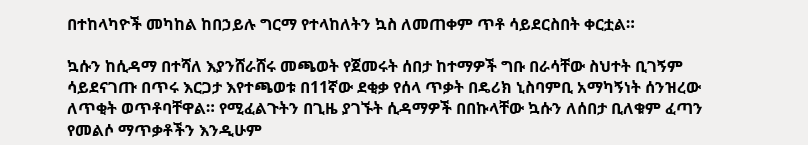በተከላካዮች መካከል ከበኃይሉ ግርማ የተላከለትን ኳስ ለመጠቀም ጥቶ ሳይደርስበት ቀርቷል።

ኳሱን ከሲዳማ በተሻለ እያንሸራሸሩ መጫወት የጀመሩት ሰበታ ከተማዎች ግቡ በራሳቸው ስህተት ቢገኝም ሳይደናገጡ በጥሩ እርጋታ እየተጫወቱ በ11ኛው ደቂቃ የሰላ ጥቃት በዴሪክ ኒስባምቢ አማካኝነት ሰንዝረው ለጥቂት ወጥቶባቸዋል። የሚፈልጉትን በጊዜ ያገኙት ሲዳማዎች በበኩላቸው ኳሱን ለሰበታ ቢለቁም ፈጣን የመልሶ ማጥቃቶችን እንዲሁም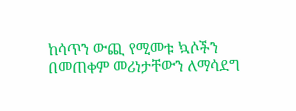ከሳጥን ውጪ የሚመቱ ኳሶችን በመጠቀም መሪነታቸውን ለማሳደግ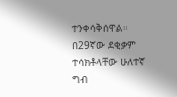ተንቀሳቅሰዋል። በ29ኛው ደቂቃም ተሳክቶላቸው ሁለተኛ ግብ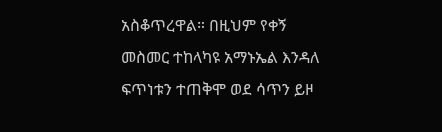አስቆጥረዋል። በዚህም የቀኝ መስመር ተከላካዩ አማኑኤል እንዳለ ፍጥነቱን ተጠቅሞ ወደ ሳጥን ይዞ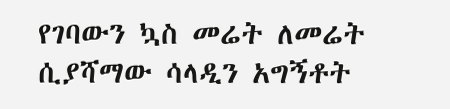የገባውን ኳስ መሬት ለመሬት ሲያሻማው ሳላዲን አግኝቶት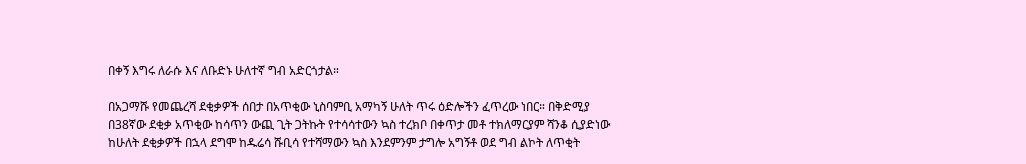በቀኝ እግሩ ለራሱ እና ለቡድኑ ሁለተኛ ግብ አድርጎታል።

በአጋማሹ የመጨረሻ ደቂቃዎች ሰበታ በአጥቂው ኒስባምቢ አማካኝ ሁለት ጥሩ ዕድሎችን ፈጥረው ነበር። በቅድሚያ በ38ኛው ደቂቃ አጥቂው ከሳጥን ውጪ ጊት ጋትኩት የተሳሳተውን ኳስ ተረክቦ በቀጥታ መቶ ተክለማርያም ሻንቆ ሲያድነው ከሁለት ደቂቃዎች በኋላ ደግሞ ከዱሬሳ ሹቢሳ የተሻማውን ኳስ እንደምንም ታግሎ አግኝቶ ወደ ግብ ልኮት ለጥቂት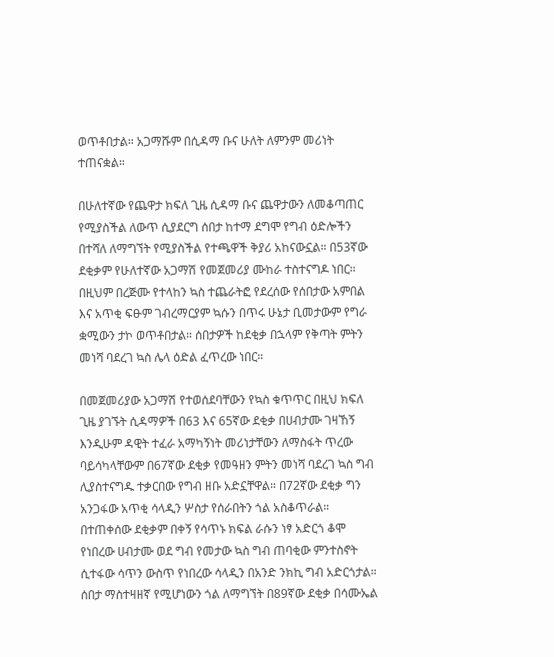ወጥቶበታል። አጋማሹም በሲዳማ ቡና ሁለት ለምንም መሪነት ተጠናቋል።

በሁለተኛው የጨዋታ ክፍለ ጊዜ ሲዳማ ቡና ጨዋታውን ለመቆጣጠር የሚያስችል ለውጥ ሲያደርግ ሰበታ ከተማ ደግሞ የግብ ዕድሎችን በተሻለ ለማግኘት የሚያስችል የተጫዋች ቅያሪ አከናውኗል። በ53ኛው ደቂቃም የሁለተኛው አጋማሽ የመጀመሪያ ሙከራ ተስተናግዶ ነበር። በዚህም በረጅሙ የተላከን ኳስ ተጨራትፎ የደረሰው የሰበታው አምበል እና አጥቂ ፍፁም ገብረማርያም ኳሱን በጥሩ ሁኔታ ቢመታውም የግራ ቋሚውን ታኮ ወጥቶበታል። ሰበታዎች ከደቂቃ በኋላም የቅጣት ምትን መነሻ ባደረገ ኳስ ሌላ ዕድል ፈጥረው ነበር።

በመጀመሪያው አጋማሽ የተወሰደባቸውን የኳስ ቁጥጥር በዚህ ክፍለ ጊዜ ያገኙት ሲዳማዎች በ63 እና 65ኛው ደቂቃ በሀብታሙ ገዛኸኝ እንዲሁም ዳዊት ተፈራ አማካኝነት መሪነታቸውን ለማስፋት ጥረው ባይሳካላቸውም በ67ኛው ደቂቃ የመዓዘን ምትን መነሻ ባደረገ ኳስ ግብ ሊያስተናግዱ ተቃርበው የግብ ዘቡ አድኗቸዋል። በ72ኛው ደቂቃ ግን አንጋፋው አጥቂ ሳላዲን ሦስታ የሰራበትን ጎል አስቆጥራል። በተጠቀሰው ደቂቃም በቀኝ የሳጥኑ ክፍል ራሱን ነፃ አድርጎ ቆሞ የነበረው ሀብታሙ ወደ ግብ የመታው ኳስ ግብ ጠባቂው ምንተስኖት ሲተፋው ሳጥን ውስጥ የነበረው ሳላዲን በአንድ ንክኪ ግብ አድርጎታል። ሰበታ ማስተዛዘኛ የሚሆነውን ጎል ለማግኘት በ89ኛው ደቂቃ በሳሙኤል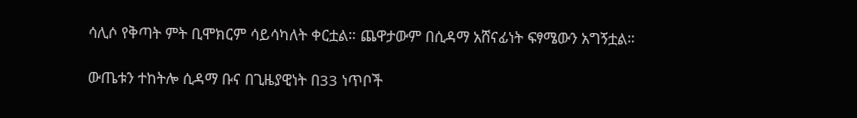ሳሊሶ የቅጣት ምት ቢሞክርም ሳይሳካለት ቀርቷል። ጨዋታውም በሲዳማ አሸናፊነት ፍፃሜውን አግኝቷል።

ውጤቱን ተከትሎ ሲዳማ ቡና በጊዜያዊነት በ33 ነጥቦች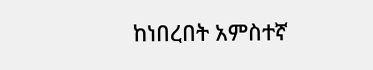ከነበረበት አምስተኛ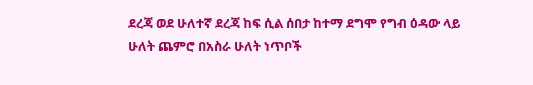ደረጃ ወደ ሁለተኛ ደረጃ ከፍ ሲል ሰበታ ከተማ ደግሞ የግብ ዕዳው ላይ ሁለት ጨምሮ በአስራ ሁለት ነጥቦች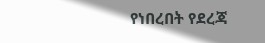የነበረበት የደረጃ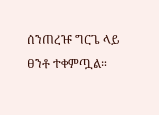ሰንጠረዡ ግርጌ ላይ ፀንቶ ተቀምጧል።